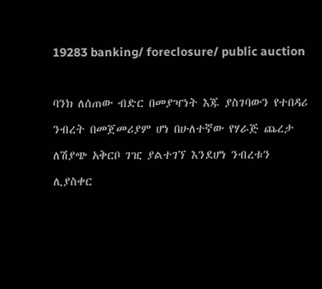19283 banking/ foreclosure/ public auction

ባንክ ለሰጠው ብድር በመያዣነት እጁ ያስገባውን የተበዳሪ ንብረት በመጀመሪያም ሆነ በሁለተኛው የሃራጅ ጨረታ ለሽያጭ አቅርቦ ገዢ ያልተገኘ እንደሆነ ንብረቱን ሊያስቀር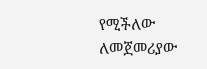የሚችለው ለመጀመሪያው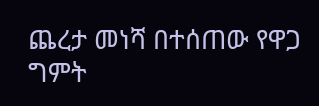ጨረታ መነሻ በተሰጠው የዋጋ ግምት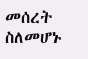መሰረት ስለመሆኑ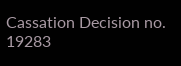Cassation Decision no. 19283